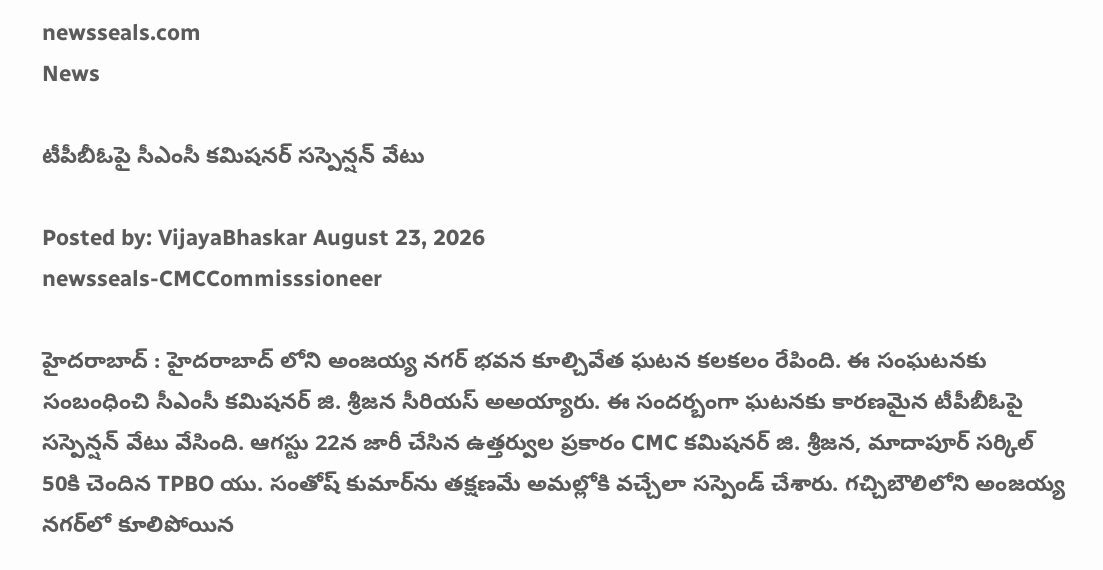newsseals.com
News

టీపీబీఓపై సీఎంసీ కమిష‌న‌ర్ స‌స్పెన్ష‌న్ వేటు

Posted by: VijayaBhaskar August 23, 2026
newsseals-CMCCommisssioneer

హైద‌రాబాద్ : హైద‌రాబాద్ లోని అంజయ్య నగర్ భవన కూల్చివేత ఘటన క‌ల‌క‌లం రేపింది. ఈ సంఘ‌ట‌నకు సంబంధించి సీఎంసీ క‌మిష‌న‌ర్ జి. శ్రీ‌జ‌న సీరియ‌స్ అఅయ్యారు. ఈ సంద‌ర్బంగా ఘ‌ట‌న‌కు కార‌ణ‌మైన టీపీబీఓపై స‌స్పెన్ష‌న్ వేటు వేసింది. ఆగ‌స్టు 22న జారీ చేసిన ఉత్తర్వుల ప్రకారం CMC కమిషనర్ జి. శ్రీజన, మాదాపూర్ సర్కిల్ 50కి చెందిన TPBO యు. సంతోష్ కుమార్‌ను తక్షణమే అమల్లోకి వచ్చేలా సస్పెండ్ చేశారు. గచ్చిబౌలిలోని అంజయ్య నగర్‌లో కూలిపోయిన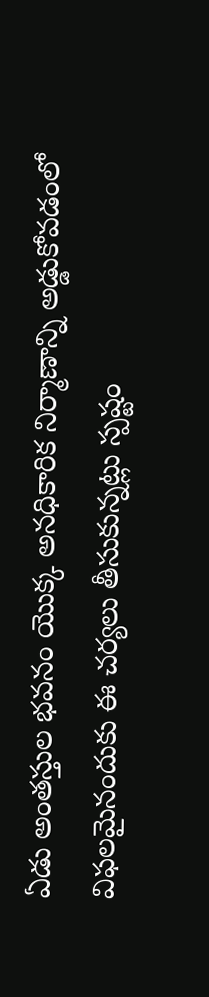ఏడు అంతస్తుల భవనం యొక్క అనధికారిక నిర్మాణాన్ని అడ్డుకోవడంలో విఫలమైనందుకు ఈ చ‌ర్య‌లు తీసుకున్న‌ట్లు స్ప‌ష్టం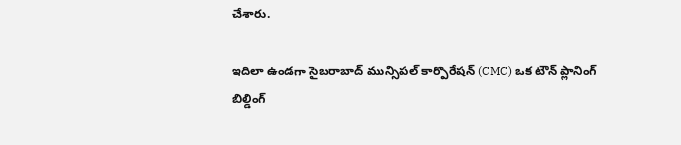చేశారు.

ఇదిలా ఉండ‌గా సైబరాబాద్ మున్సిపల్ కార్పొరేషన్ (CMC) ఒక టౌన్ ప్లానింగ్ బిల్డింగ్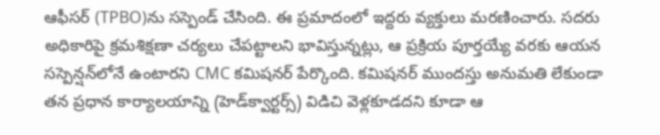ఆఫీసర్‌ (TPBO)ను సస్పెండ్ చేసింది. ఈ ప్రమాదంలో ఇద్దరు వ్యక్తులు మరణించారు. సదరు అధికారిపై క్రమశిక్షణా చర్యలు చేపట్టాలని భావిస్తున్నట్లు, ఆ ప్రక్రియ పూర్తయ్యే వరకు ఆయన సస్పెన్షన్‌లోనే ఉంటారని CMC క‌మిష‌న‌ర్ పేర్కొంది. కమిషనర్ ముందస్తు అనుమతి లేకుండా తన ప్రధాన కార్యాలయాన్ని (హెడ్‌క్వార్టర్స్) విడిచి వెళ్లకూడదని కూడా ఆ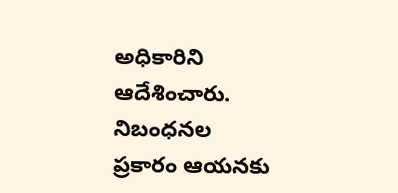అధికారిని ఆదేశించారు. నిబంధనల ప్రకారం ఆయనకు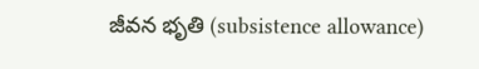జీవన భృతి (subsistence allowance)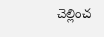చెల్లించ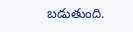బడుతుంది.